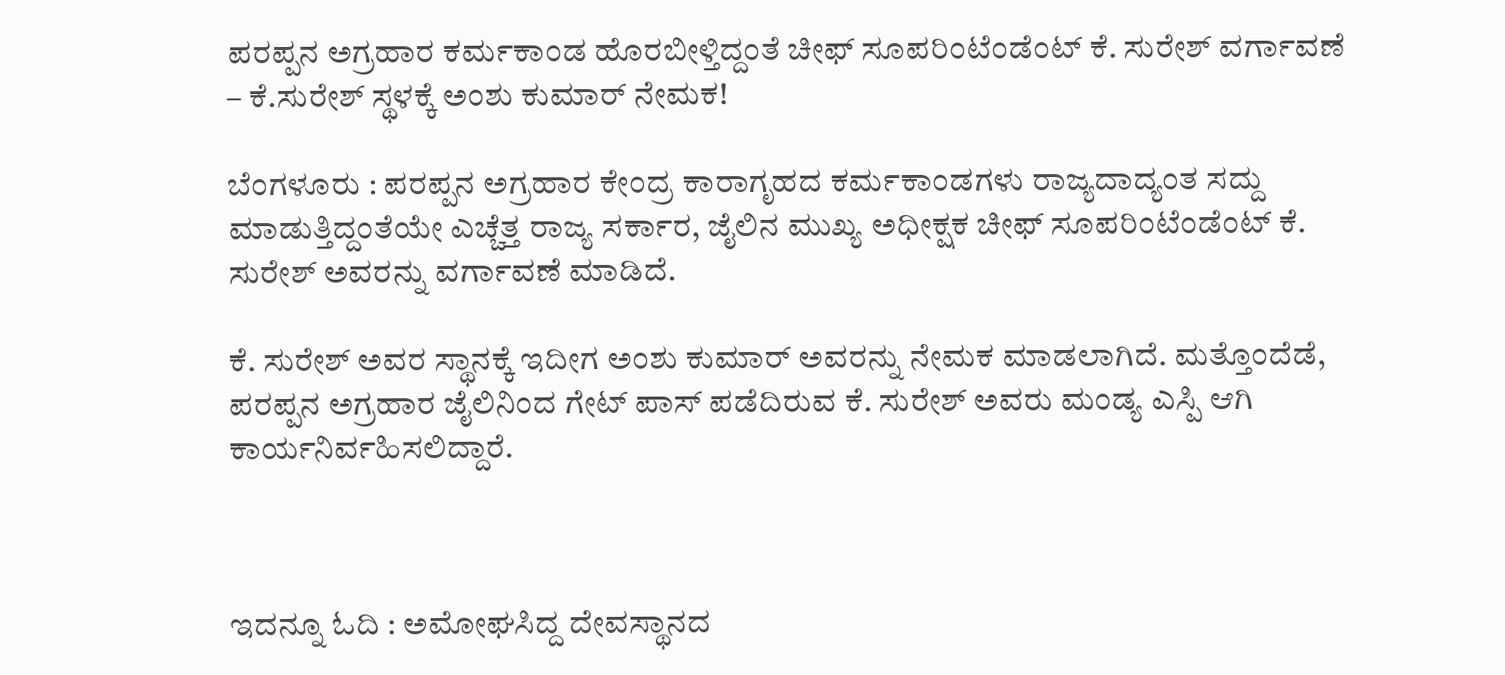ಪರಪ್ಪನ ಅಗ್ರಹಾರ ಕರ್ಮಕಾಂಡ ಹೊರಬೀಳ್ತಿದ್ದಂತೆ ಚೀಫ್ ಸೂಪರಿಂಟೆಂಡೆಂಟ್ ಕೆ. ಸುರೇಶ್ ವರ್ಗಾವಣೆ – ಕೆ.ಸುರೇಶ್ ಸ್ಥಳಕ್ಕೆ ಅಂಶು ಕುಮಾರ್ ನೇಮಕ!

ಬೆಂಗಳೂರು : ಪರಪ್ಪನ ಅಗ್ರಹಾರ ಕೇಂದ್ರ ಕಾರಾಗೃಹದ ಕರ್ಮಕಾಂಡಗಳು ರಾಜ್ಯದಾದ್ಯಂತ ಸದ್ದು ಮಾಡುತ್ತಿದ್ದಂತೆಯೇ ಎಚ್ಚೆತ್ತ ರಾಜ್ಯ ಸರ್ಕಾರ, ಜೈಲಿನ ಮುಖ್ಯ ಅಧೀಕ್ಷಕ ಚೀಫ್ ಸೂಪರಿಂಟೆಂಡೆಂಟ್ ಕೆ. ಸುರೇಶ್ ಅವರನ್ನು ವರ್ಗಾವಣೆ ಮಾಡಿದೆ.

ಕೆ. ಸುರೇಶ್ ಅವರ ಸ್ಥಾನಕ್ಕೆ ಇದೀಗ ಅಂಶು ಕುಮಾರ್ ಅವರನ್ನು ನೇಮಕ ಮಾಡಲಾಗಿದೆ. ಮತ್ತೊಂದೆಡೆ, ಪರಪ್ಪನ ಅಗ್ರಹಾರ ಜೈಲಿನಿಂದ ಗೇಟ್ ಪಾಸ್ ಪಡೆದಿರುವ ಕೆ. ಸುರೇಶ್ ಅವರು ಮಂಡ್ಯ ಎಸ್ಪಿ ಆಗಿ ಕಾರ್ಯನಿರ್ವಹಿಸಲಿದ್ದಾರೆ.



ಇದನ್ನೂ ಓದಿ : ಅಮೋಘಸಿದ್ದ ದೇವಸ್ಥಾನದ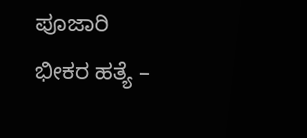ಪೂಜಾರಿ ಭೀಕರ ಹತ್ಯೆ –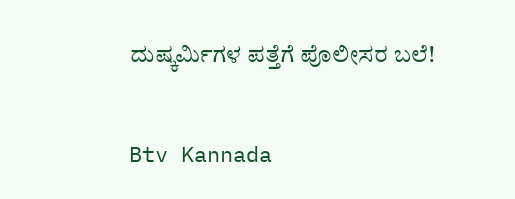ದುಷ್ಕರ್ಮಿಗಳ ಪತ್ತೆಗೆ ಪೊಲೀಸರ ಬಲೆ!

Btv Kannada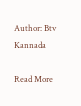Author: Btv Kannada

Read More